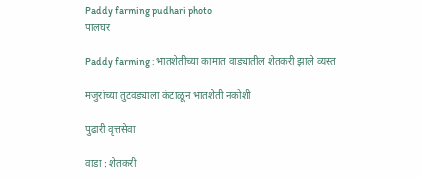Paddy farming pudhari photo
पालघर

Paddy farming : भातशेतीच्या कामात वाड्यातील शेतकरी झाले व्यस्त

मजुरांच्या तुटवड्याला कंटाळून भातशेती नकोशी

पुढारी वृत्तसेवा

वाडा : शेतकरी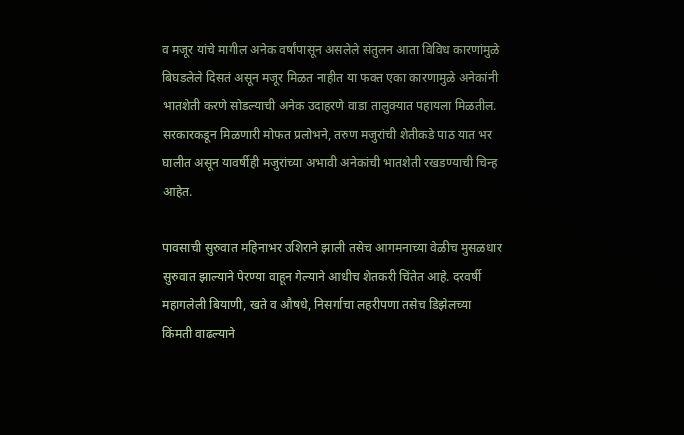व मजूर यांचे मागील अनेक वर्षांपासून असलेले संतुलन आता विविध कारणांमुळे बिघडलेले दिसतं असून मजूर मिळत नाहीत या फक्त एका कारणामुळे अनेकांनी भातशेती करणे सोडल्याची अनेक उदाहरणे वाडा तालुक्यात पहायला मिळतील. सरकारकडून मिळणारी मोफत प्रलोभने, तरुण मजुरांची शेतीकडे पाठ यात भर घालीत असून यावर्षीही मजुरांच्या अभावी अनेकांची भातशेती रखडण्याची चिन्ह आहेत.

पावसाची सुरुवात महिनाभर उशिराने झाली तसेच आगमनाच्या वेळीच मुसळधार सुरुवात झाल्याने पेरण्या वाहून गेल्याने आधीच शेतकरी चिंतेत आहे. दरवर्षी महागलेली बियाणी, खते व औषधे, निसर्गाचा लहरीपणा तसेच डिझेलच्या किंमती वाढल्याने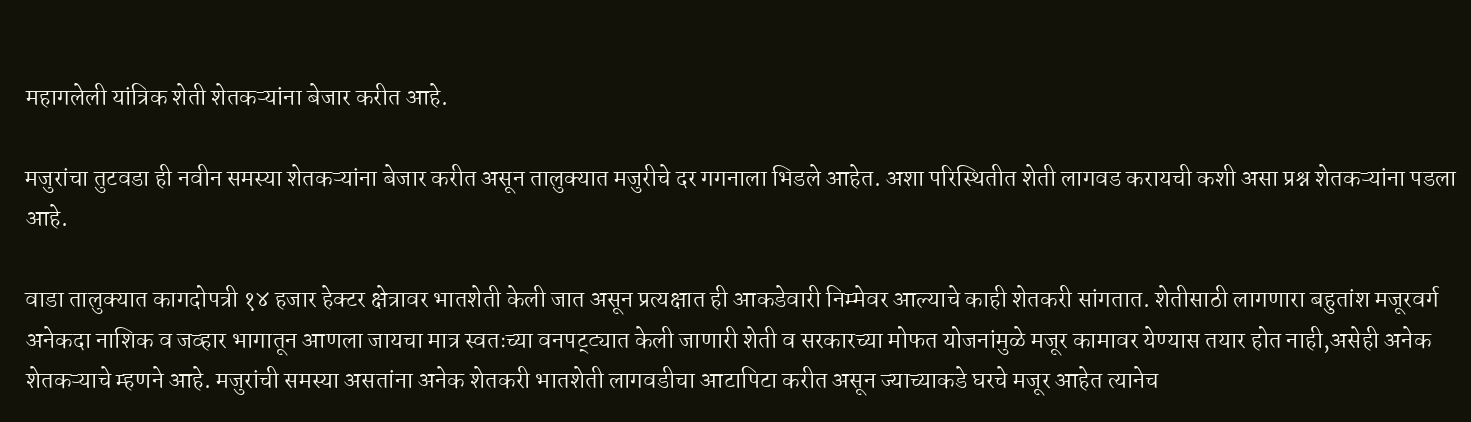महागलेली यांत्रिक शेती शेतकऱ्यांना बेजार करीत आहे.

मजुरांचा तुटवडा ही नवीन समस्या शेतकऱ्यांना बेजार करीत असून तालुक्यात मजुरीचे दर गगनाला भिडले आहेत. अशा परिस्थितीत शेती लागवड करायची कशी असा प्रश्न शेतकऱ्यांना पडला आहे.

वाडा तालुक्यात कागदोपत्री १४ हजार हेक्टर क्षेत्रावर भातशेती केली जात असून प्रत्यक्षात ही आकडेवारी निम्मेवर आल्याचे काही शेतकरी सांगतात. शेतीसाठी लागणारा बहुतांश मजूरवर्ग अनेकदा नाशिक व जव्हार भागातून आणला जायचा मात्र स्वतःच्या वनपट्ट्यात केली जाणारी शेती व सरकारच्या मोफत योजनांमुळे मजूर कामावर येण्यास तयार होत नाही,असेही अनेक शेतकऱ्याचे म्हणने आहे. मजुरांची समस्या असतांना अनेक शेतकरी भातशेती लागवडीचा आटापिटा करीत असून ज्याच्याकडे घरचे मजूर आहेत त्यानेच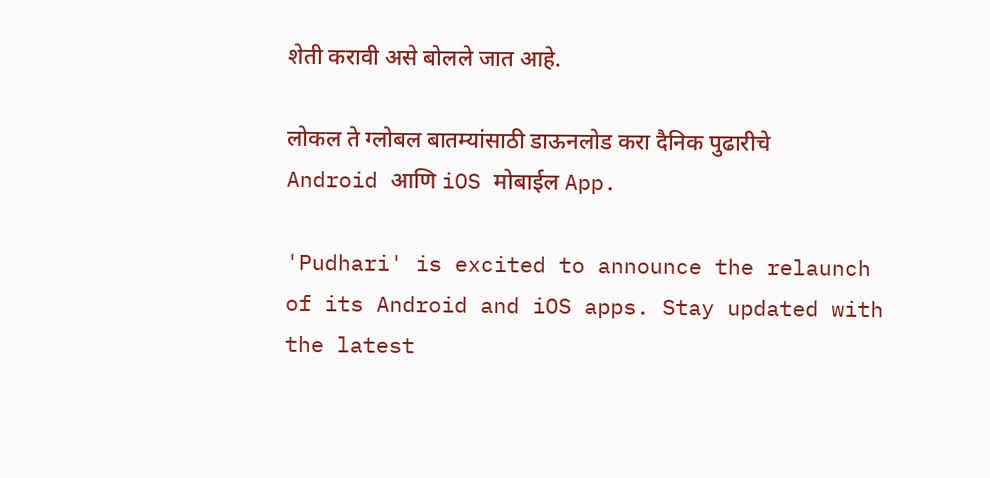शेती करावी असे बोलले जात आहे.

लोकल ते ग्लोबल बातम्यांसाठी डाऊनलोड करा दैनिक पुढारीचे Android आणि iOS मोबाईल App.

'Pudhari' is excited to announce the relaunch of its Android and iOS apps. Stay updated with the latest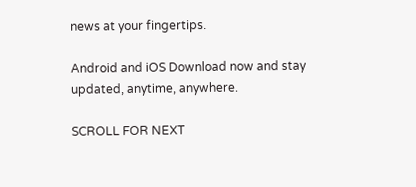news at your fingertips.

Android and iOS Download now and stay updated, anytime, anywhere.

SCROLL FOR NEXT